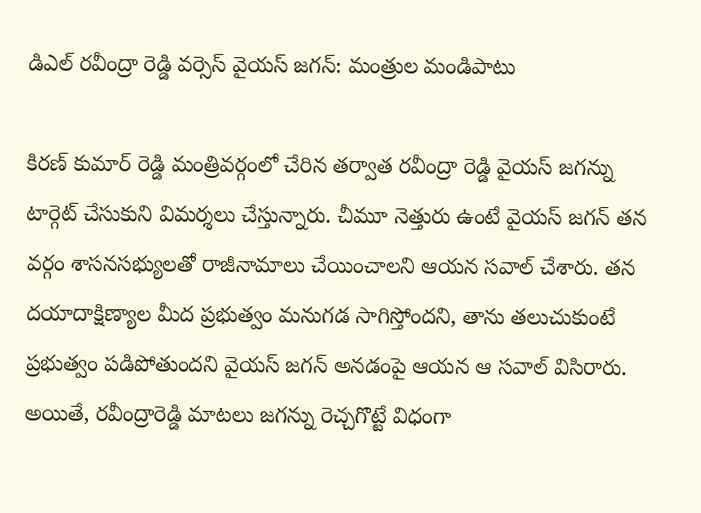డిఎల్ రవీంద్రా రెడ్డి వర్సెస్ వైయస్ జగన్: మంత్రుల మండిపాటు

కిరణ్ కుమార్ రెడ్డి మంత్రివర్గంలో చేరిన తర్వాత రవీంద్రా రెడ్డి వైయస్ జగన్ను టార్గెట్ చేసుకుని విమర్శలు చేస్తున్నారు. చీమూ నెత్తురు ఉంటే వైయస్ జగన్ తన వర్గం శాసనసభ్యులతో రాజీనామాలు చేయించాలని ఆయన సవాల్ చేశారు. తన దయాదాక్షిణ్యాల మీద ప్రభుత్వం మనుగడ సాగిస్తోందని, తాను తలుచుకుంటే ప్రభుత్వం పడిపోతుందని వైయస్ జగన్ అనడంపై ఆయన ఆ సవాల్ విసిరారు. అయితే, రవీంద్రారెడ్డి మాటలు జగన్ను రెచ్చగొట్టే విధంగా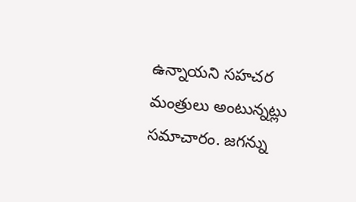ఉన్నాయని సహచర మంత్రులు అంటున్నట్లు సమాచారం. జగన్ను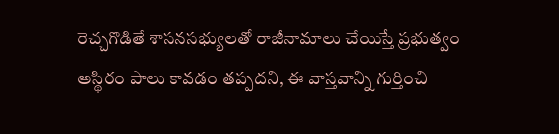రెచ్చగొడితే శాసనసభ్యులతో రాజీనామాలు చేయిస్తే ప్రభుత్వం అస్థిరం పాలు కావడం తప్పదని, ఈ వాస్తవాన్ని గుర్తించి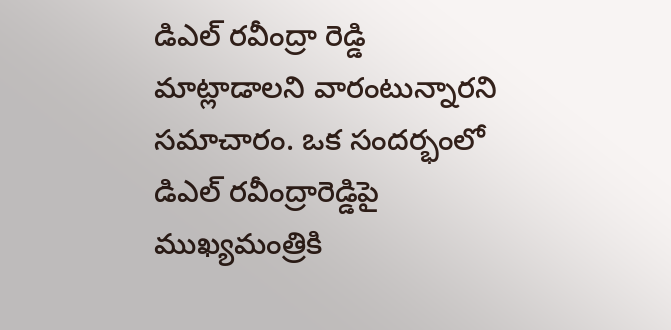డిఎల్ రవీంద్రా రెడ్డి మాట్లాడాలని వారంటున్నారని సమాచారం. ఒక సందర్భంలో డిఎల్ రవీంద్రారెడ్డిపై ముఖ్యమంత్రికి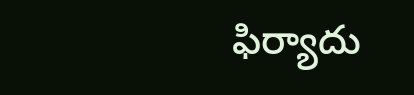ఫిర్యాదు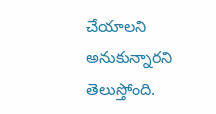చేయాలని అనుకున్నారని తెలుస్తోంది.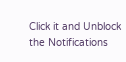Click it and Unblock the Notifications